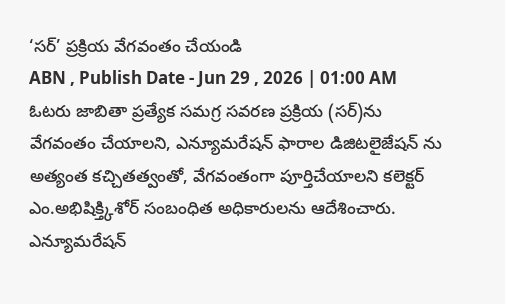‘సర్’ ప్రక్రియ వేగవంతం చేయండి
ABN , Publish Date - Jun 29 , 2026 | 01:00 AM
ఓటరు జాబితా ప్రత్యేక సమగ్ర సవరణ ప్రక్రియ (సర్)ను వేగవంతం చేయాలని, ఎన్యూమరేషన్ ఫారాల డిజిటలైజేషన్ ను అత్యంత కచ్చితత్వంతో, వేగవంతంగా పూర్తిచేయాలని కలెక్టర్ ఎం.అభిషిక్త్కిశోర్ సంబంధిత అధికారులను ఆదేశించారు.
ఎన్యూమరేషన్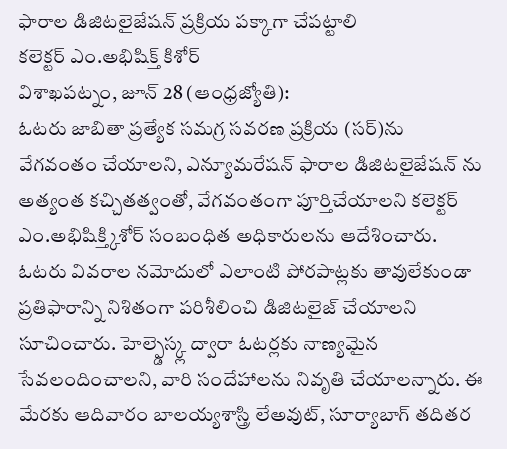ఫారాల డిజిటలైజేషన్ ప్రక్రియ పక్కాగా చేపట్టాలి
కలెక్టర్ ఎం.అభిషిక్త్ కిశోర్
విశాఖపట్నం, జూన్ 28 (ఆంధ్రజ్యోతి):
ఓటరు జాబితా ప్రత్యేక సమగ్ర సవరణ ప్రక్రియ (సర్)ను వేగవంతం చేయాలని, ఎన్యూమరేషన్ ఫారాల డిజిటలైజేషన్ ను అత్యంత కచ్చితత్వంతో, వేగవంతంగా పూర్తిచేయాలని కలెక్టర్ ఎం.అభిషిక్త్కిశోర్ సంబంధిత అధికారులను ఆదేశించారు. ఓటరు వివరాల నమోదులో ఎలాంటి పోరపాట్లకు తావులేకుండా ప్రతిఫారాన్ని నిశితంగా పరిశీలించి డిజిటలైజ్ చేయాలని సూచించారు. హెల్ప్డెస్క్ల ద్వారా ఓటర్లకు నాణ్యమైన సేవలందించాలని, వారి సందేహాలను నివృతి చేయాలన్నారు. ఈ మేరకు ఆదివారం బాలయ్యశాస్త్రి లేఅవుట్, సూర్యాబాగ్ తదితర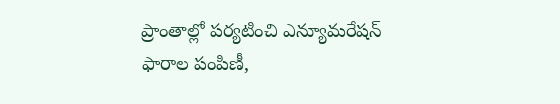ప్రాంతాల్లో పర్యటించి ఎన్యూమరేషన్ ఫారాల పంపిణీ,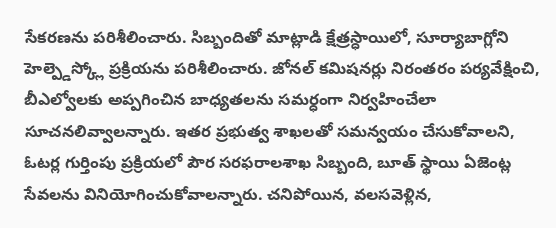సేకరణను పరిశీలించారు. సిబ్బందితో మాట్లాడి క్షేత్రస్ధాయిలో, సూర్యాబాగ్లోని హెల్ప్డెస్క్లో ప్రక్రియను పరిశీలించారు. జోనల్ కమిషనర్లు నిరంతరం పర్యవేక్షించి, బీఎల్వోలకు అప్పగించిన బాధ్యతలను సమర్ధంగా నిర్వహించేలా సూచనలివ్వాలన్నారు. ఇతర ప్రభుత్వ శాఖలతో సమన్వయం చేసుకోవాలని, ఓటర్ల గుర్తింపు ప్రక్రియలో పౌర సరఫరాలశాఖ సిబ్బంది, బూత్ స్థాయి ఏజెంట్ల సేవలను వినియోగించుకోవాలన్నారు. చనిపోయిన, వలసవెళ్లిన,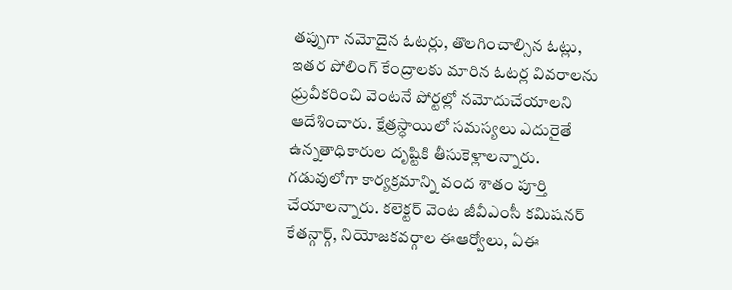తప్పుగా నమోదైన ఓటర్లు, తొలగించాల్సిన ఓట్లు, ఇతర పోలింగ్ కేంద్రాలకు మారిన ఓటర్ల వివరాలను ధ్రువీకరించి వెంటనే పోర్టల్లో నమోదుచేయాలని ఆదేశించారు. క్షేత్రస్ధాయిలో సమస్యలు ఎదురైతే ఉన్నతాధికారుల దృష్టికి తీసుకెళ్లాలన్నారు. గడువులోగా కార్యక్రమాన్ని వంద శాతం పూర్తి చేయాలన్నారు. కలెక్టర్ వెంట జీవీఎంసీ కమిషనర్ కేతన్గార్గ్, నియోజకవర్గాల ఈఆర్వోలు, ఏఈ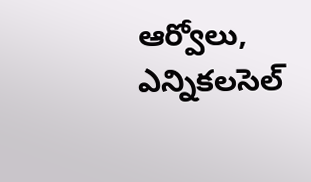ఆర్వోలు, ఎన్నికలసెల్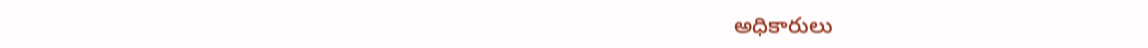అధికారులు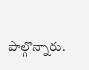పాల్గొన్నారు.